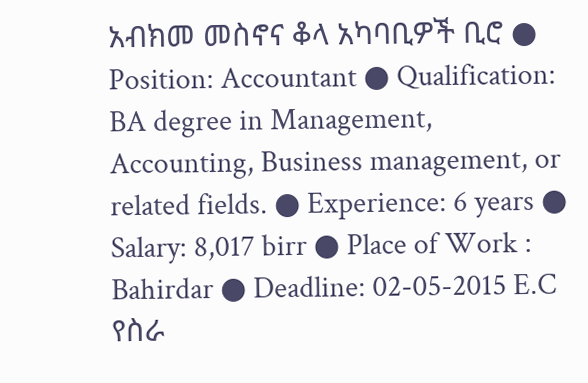አብክመ መስኖና ቆላ አካባቢዎች ቢሮ ● Position: Accountant ● Qualification: BA degree in Management, Accounting, Business management, or related fields. ● Experience: 6 years ● Salary: 8,017 birr ● Place of Work : Bahirdar ● Deadline: 02-05-2015 E.C የስራ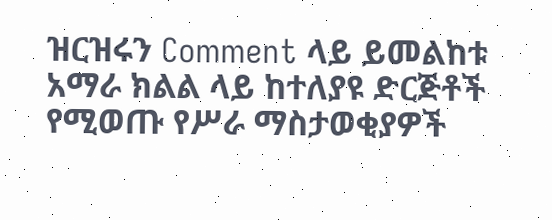ዝርዝሩን Comment ላይ ይመልከቱ አማራ ክልል ላይ ከተለያዩ ድርጅቶች የሚወጡ የሥራ ማስታወቂያዎች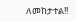ለመከታተል!!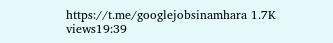https://t.me/googlejobsinamhara 1.7K views19:39